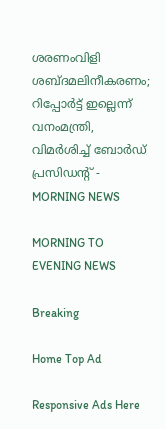ശരണംവിളി ശബ്ദമലിനീകരണം; റിപ്പോർട്ട് ഇല്ലെന്ന് വനംമന്ത്രി, വിമർശിച്ച് ബോർഡ് പ്രസിഡന്റ് - MORNING NEWS

MORNING TO EVENING NEWS

Breaking

Home Top Ad

Responsive Ads Here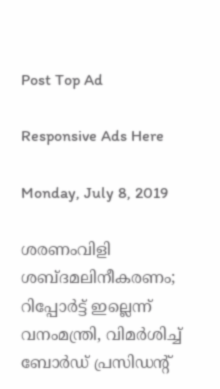Post Top Ad

Responsive Ads Here

Monday, July 8, 2019

ശരണംവിളി ശബ്ദമലിനീകരണം; റിപ്പോർട്ട് ഇല്ലെന്ന് വനംമന്ത്രി, വിമർശിച്ച് ബോർഡ് പ്രസിഡന്റ്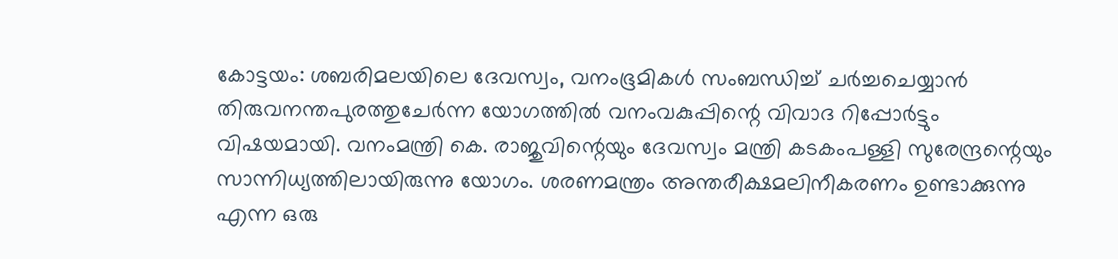കോട്ടയം: ശബരിമലയിലെ ദേവസ്വം, വനംഭൂമികൾ സംബന്ധിച്ച് ചർച്ചചെയ്യാൻ തിരുവനന്തപുരത്തുചേർന്ന യോഗത്തിൽ വനംവകുപ്പിന്റെ വിവാദ റിപ്പോർട്ടും വിഷയമായി. വനംമന്ത്രി കെ. രാജുവിന്റെയും ദേവസ്വം മന്ത്രി കടകംപള്ളി സുരേന്ദ്രന്റെയും സാന്നിധ്യത്തിലായിരുന്നു യോഗം. ശരണമന്ത്രം അന്തരീക്ഷമലിനീകരണം ഉണ്ടാക്കുന്നു എന്ന ഒരു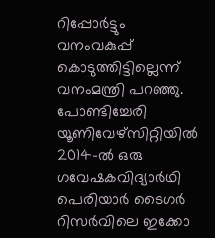റിപ്പോർട്ടും വനംവകുപ്പ് കൊടുത്തിട്ടില്ലെന്ന് വനംമന്ത്രി പറഞ്ഞു. പോണ്ടിച്ചേരി യൂണിവേഴ്സിറ്റിയിൽ 2014-ൽ ഒരു ഗവേഷകവിദ്യാർഥി പെരിയാർ ടൈഗർ റിസർവിലെ ഇക്കോ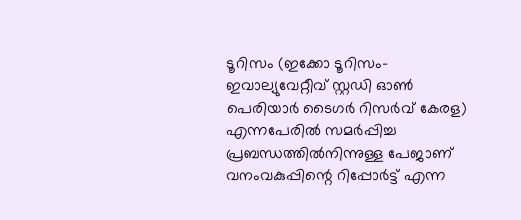ടൂറിസം (ഇക്കോ ടൂറിസം-ഇവാല്യുവേറ്റീവ് സ്റ്റഡി ഓൺ പെരിയാർ ടൈഗർ റിസർവ് കേരള) എന്നപേരിൽ സമർപ്പിച്ച പ്രബന്ധത്തിൽനിന്നുള്ള പേജാണ് വനംവകുപ്പിന്റെ റിപ്പോർട്ട് എന്ന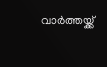വാർത്തയ്ക്ക്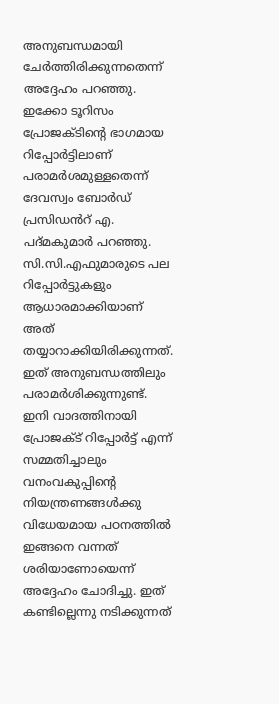അനുബന്ധമായി ചേർത്തിരിക്കുന്നതെന്ന് അദ്ദേഹം പറഞ്ഞു. ഇക്കോ ടൂറിസം പ്രോജക്ടിന്റെ ഭാഗമായ റിപ്പോർട്ടിലാണ് പരാമർശമുള്ളതെന്ന് ദേവസ്വം ബോർഡ് പ്രസിഡൻറ് എ. പദ്മകുമാർ പറഞ്ഞു. സി.സി.എഫുമാരുടെ പല റിപ്പോർട്ടുകളും ആധാരമാക്കിയാണ് അത് തയ്യാറാക്കിയിരിക്കുന്നത്. ഇത് അനുബന്ധത്തിലും പരാമർശിക്കുന്നുണ്ട്. ഇനി വാദത്തിനായി പ്രോജക്ട് റിപ്പോർട്ട് എന്ന് സമ്മതിച്ചാലും വനംവകുപ്പിന്റെ നിയന്ത്രണങ്ങൾക്കു വിധേയമായ പഠനത്തിൽ ഇങ്ങനെ വന്നത് ശരിയാണോയെന്ന് അദ്ദേഹം ചോദിച്ചു. ഇത് കണ്ടില്ലെന്നു നടിക്കുന്നത്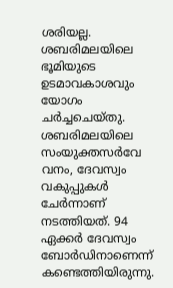ശരിയല്ല. ശബരിമലയിലെ ഭൂമിയുടെ ഉടമാവകാശവും യോഗം ചർച്ചചെയ്തു. ശബരിമലയിലെ സംയുക്തസർവേ വനം, ദേവസ്വം വകുപ്പുകൾ ചേർന്നാണ് നടത്തിയത്. 94 ഏക്കർ ദേവസ്വം ബോർഡിനാണെന്ന് കണ്ടെത്തിയിരുന്നു.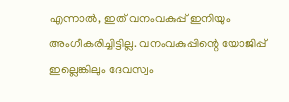എന്നാൽ, ഇത് വനംവകുപ്പ് ഇനിയും അംഗീകരിച്ചിട്ടില്ല. വനംവകുപ്പിന്റെ യോജിപ്പ് ഇല്ലെങ്കിലും ദേവസ്വം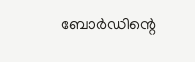ബോർഡിന്റെ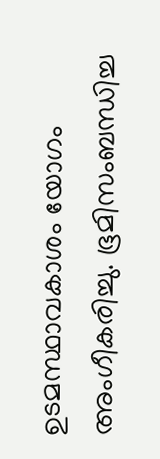ഉടമസ്ഥാവകാശം യോഗം അംഗീകരിച്ചു. ഭൂമിസംബന്ധിച്ച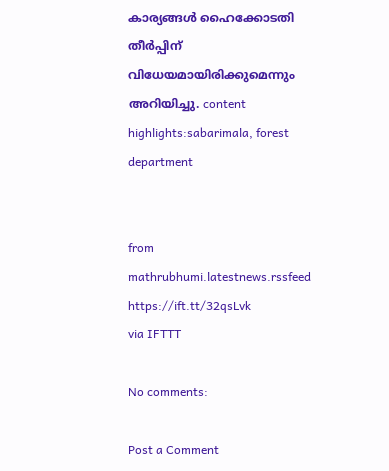കാര്യങ്ങൾ ഹൈക്കോടതി തീർപ്പിന് വിധേയമായിരിക്കുമെന്നും അറിയിച്ചു. content highlights:sabarimala, forest department


from mathrubhumi.latestnews.rssfeed https://ift.tt/32qsLvk
via IFTTT

No comments:

Post a Comment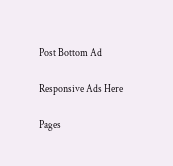Post Bottom Ad

Responsive Ads Here

Pages